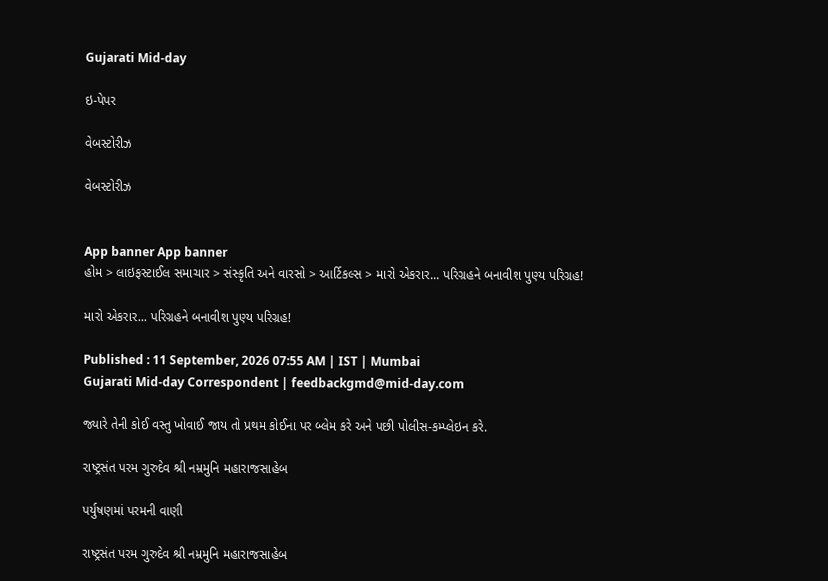Gujarati Mid-day

ઇ-પેપર

વેબસ્ટોરીઝ

વેબસ્ટોરીઝ


App banner App banner
હોમ > લાઇફસ્ટાઈલ સમાચાર > સંસ્કૃતિ અને વારસો > આર્ટિકલ્સ > મારો એકરાર... પરિગ્રહને બનાવીશ પુણ્ય પરિગ્રહ!

મારો એકરાર... પરિગ્રહને બનાવીશ પુણ્ય પરિગ્રહ!

Published : 11 September, 2026 07:55 AM | IST | Mumbai
Gujarati Mid-day Correspondent | feedbackgmd@mid-day.com

જ્યારે તેની કોઈ વસ્તુ ખોવાઈ જાય તો પ્રથમ કોઈના પર બ્લેમ કરે અને પછી પોલીસ-કમ્પ્લેઇન કરે.

રાષ્ટ્રસંત પરમ ગુરુદેવ શ્રી નમ્રમુનિ મહારાજસાહેબ

પર્યુષણમાં પરમની વાણી

રાષ્ટ્રસંત પરમ ગુરુદેવ શ્રી નમ્રમુનિ મહારાજસાહેબ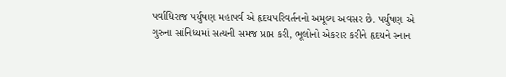પર્વાધિરાજ પર્યુષણ મહાપર્વ એ હૃદયપરિવર્તનનો અમૂલ્ય અવસર છે. પર્યુષણ એ ગુરુના સાંનિધ્યમાં સત્યની સમજ પ્રાપ્ત કરી, ભૂલોનો એકરાર કરીને હૃદયને સ્નાન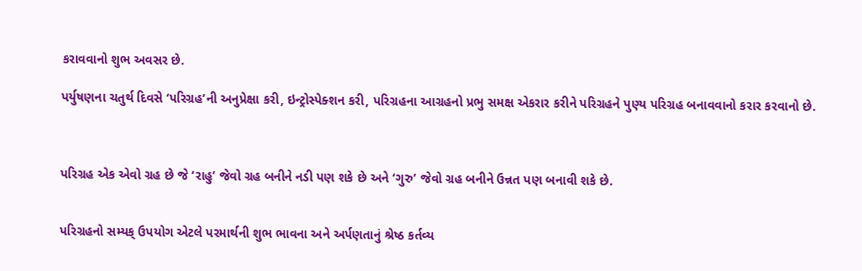કરાવવાનો શુભ અવસર છે.

પર્યુષણના ચતુર્થ દિવસે ‘પરિગ્રહ’ની અનુપ્રેક્ષા કરી, ઇન્ટ્રોસ્પેક્શન કરી, પરિગ્રહના આગ્રહનો પ્રભુ સમક્ષ એકરાર કરીને પરિગ્રહને પુણ્ય પરિગ્રહ બનાવવાનો કરાર કરવાનો છે.



પરિગ્રહ એક એવો ગ્રહ છે જે ‘રાહુ’ જેવો ગ્રહ બનીને નડી પણ શકે છે અને ‘ગુરુ’ જેવો ગ્રહ બનીને ઉન્નત પણ બનાવી શકે છે.


પરિગ્રહનો સમ્યક્ ઉપયોગ એટલે પરમાર્થની શુભ ભાવના અને અર્પણતાનું શ્રેષ્ઠ કર્તવ્ય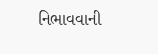નિભાવવાની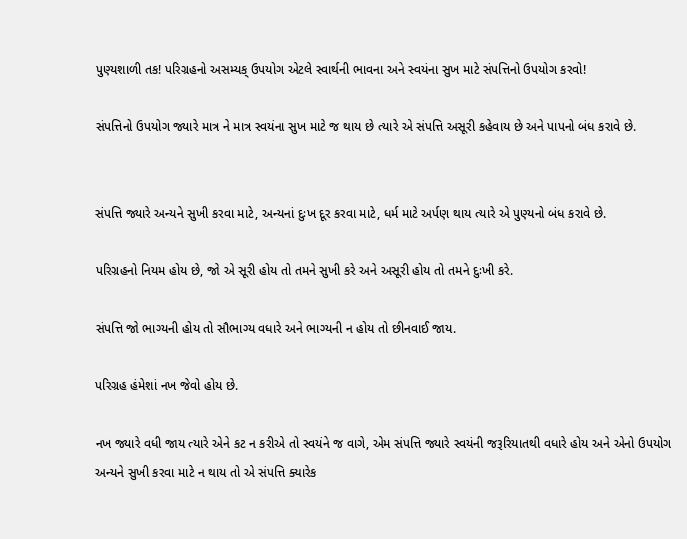પુણ્યશાળી તક! પરિગ્રહનો અસમ્યક્ ઉપયોગ એટલે સ્વાર્થની ભાવના અને સ્વયંના સુખ માટે સંપત્તિનો ઉપયોગ કરવો!

સંપત્તિનો ઉપયોગ જ્યારે માત્ર ને માત્ર સ્વયંના સુખ માટે જ થાય છે ત્યારે એ સંપત્તિ અસૂરી કહેવાય છે અને પાપનો બંધ કરાવે છે.


સંપત્તિ જ્યારે અન્યને સુખી કરવા માટે, અન્યનાં દુઃખ દૂર કરવા માટે, ધર્મ માટે અર્પણ થાય ત્યારે એ પુણ્યનો બંધ કરાવે છે.

પરિગ્રહનો નિયમ હોય છે, જો એ સૂરી હોય તો તમને સુખી કરે અને અસૂરી હોય તો તમને દુઃખી કરે.

સંપત્તિ જો ભાગ્યની હોય તો સૌભાગ્ય વધારે અને ભાગ્યની ન હોય તો છીનવાઈ જાય.

પરિગ્રહ હંમેશાં નખ જેવો હોય છે.

નખ જ્યારે વધી જાય ત્યારે એને કટ ન કરીએ તો સ્વયંને જ વાગે, એમ સંપત્તિ જ્યારે સ્વયંની જરૂરિયાતથી વધારે હોય અને એનો ઉપયોગ અન્યને સુખી કરવા માટે ન થાય તો એ સંપત્તિ ક્યારેક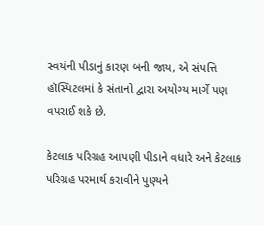સ્વયંની પીડાનું કારણ બની જાય, એ સંપત્તિ હૉસ્પિટલમાં કે સંતાનો દ્વારા અયોગ્ય માર્ગે પણ વપરાઈ શકે છે.

કેટલાક પરિગ્રહ આપણી પીડાને વધારે અને કેટલાક પરિગ્રહ પરમાર્થ કરાવીને પુણ્યને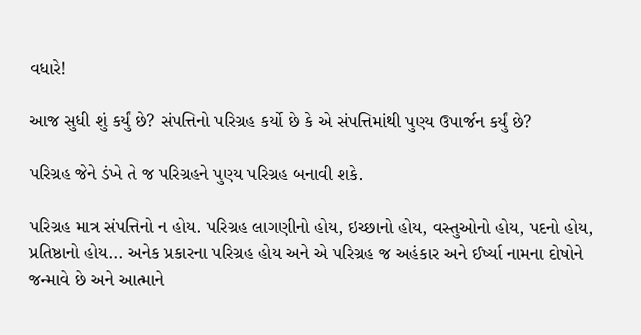વધારે!

આજ સુધી શું કર્યું છે? સંપત્તિનો પરિગ્રહ કર્યો છે કે એ સંપત્તિમાંથી પુણ્ય ઉપાર્જન કર્યું છે?

પરિગ્રહ જેને ડંખે તે જ પરિગ્રહને પુણ્ય પરિગ્રહ બનાવી શકે.

પરિગ્રહ માત્ર સંપત્તિનો ન હોય. પરિગ્રહ લાગણીનો હોય, ઇચ્છાનો હોય, વસ્તુઓનો હોય, પદનો હોય, પ્રતિષ્ઠાનો હોય... અનેક પ્રકારના પરિગ્રહ હોય અને એ પરિગ્રહ જ અહંકાર અને ઈર્ષ્યા નામના દોષોને જન્માવે છે અને આત્માને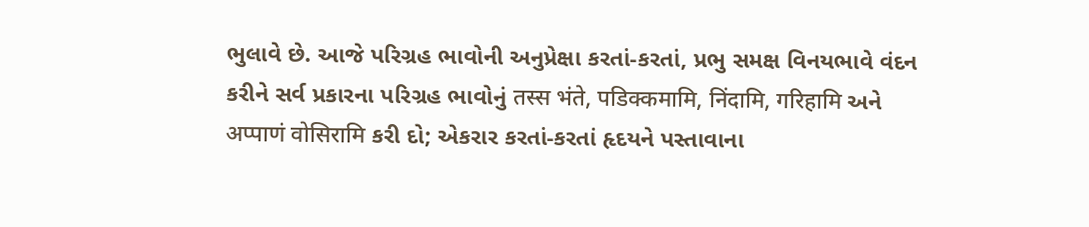ભુલાવે છે. આજે પરિગ્રહ ભાવોની અનુપ્રેક્ષા કરતાં-કરતાં, પ્રભુ સમક્ષ વિનયભાવે વંદન કરીને સર્વ પ્રકારના પરિગ્રહ ભાવોનું तस्स भंते, पडिक्कमामि, निंदामि, गरिहामि અને अप्पाणं वोसिरामि કરી દો; એકરાર કરતાં-કરતાં હૃદયને પસ્તાવાના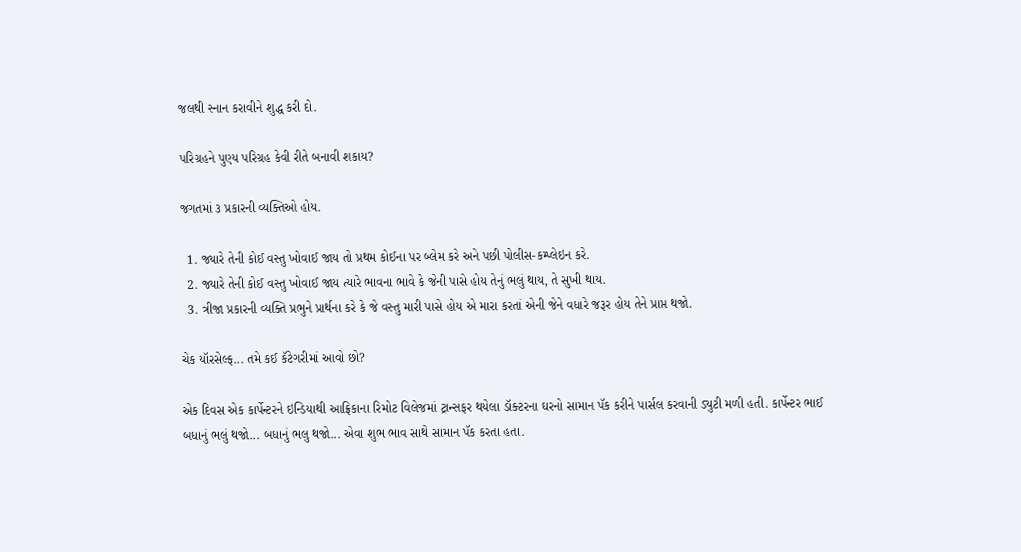જલથી સ્નાન કરાવીને શુદ્ધ કરી દો.

પરિગ્રહને પુણ્ય પરિગ્રહ કેવી રીતે બનાવી શકાય?

જગતમાં ૩ પ્રકારની વ્યક્તિઓ હોય.

  1. જ્યારે તેની કોઈ વસ્તુ ખોવાઈ જાય તો પ્રથમ કોઈના પર બ્લેમ કરે અને પછી પોલીસ-કમ્પ્લેઇન કરે.
  2. જ્યારે તેની કોઈ વસ્તુ ખોવાઈ જાય ત્યારે ભાવના ભાવે કે જેની પાસે હોય તેનું ભલું થાય, તે સુખી થાય.
  3. ત્રીજા પ્રકારની વ્યક્તિ પ્રભુને પ્રાર્થના કરે કે જે વસ્તુ મારી પાસે હોય એ મારા કરતાં એની જેને વધારે જરૂર હોય તેને પ્રાપ્ત થજો.

ચેક યૉરસેલ્ફ... તમે કઈ કૅટેગરીમાં આવો છો?

એક દિવસ એક કાર્પેન્ટરને ઇન્ડિયાથી આફ્રિકાના રિમોટ વિલેજમાં ટ્રાન્સફર થયેલા ડૉક્ટરના ઘરનો સામાન પૅક કરીને પાર્સલ કરવાની ડ્યુટી મળી હતી. કાર્પેન્ટર ભાઈ બધાનું ભલું થજો... બધાનું ભલુ થજો... એવા શુભ ભાવ સાથે સામાન પૅક કરતા હતા.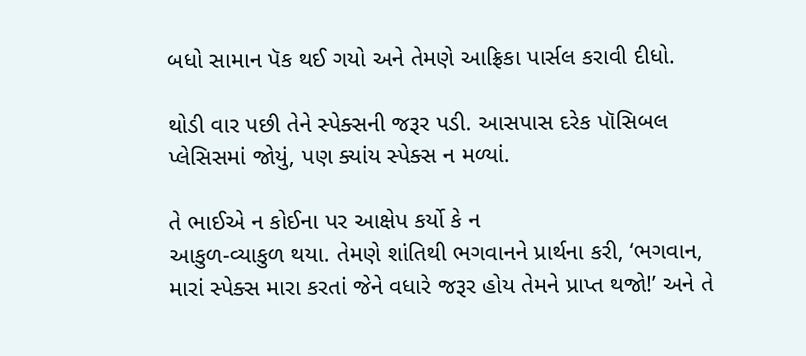બધો સામાન પૅક થઈ ગયો અને તેમણે આફ્રિકા પાર્સલ કરાવી દીધો.

થોડી વાર પછી તેને સ્પેક્સની જરૂર પડી. આસપાસ દરેક પૉસિબલ પ્લેસિસમાં જોયું, પણ ક્યાંય સ્પેક્સ ન મળ્યાં.

તે ભાઈએ ન કોઈના પર આક્ષેપ કર્યો કે ન
આકુળ-વ્યાકુળ થયા. તેમણે શાંતિથી ભગવાનને પ્રાર્થના કરી, ‘ભગવાન, મારાં સ્પેક્સ મારા કરતાં જેને વધારે જરૂર હોય તેમને પ્રાપ્ત થજો!’ અને તે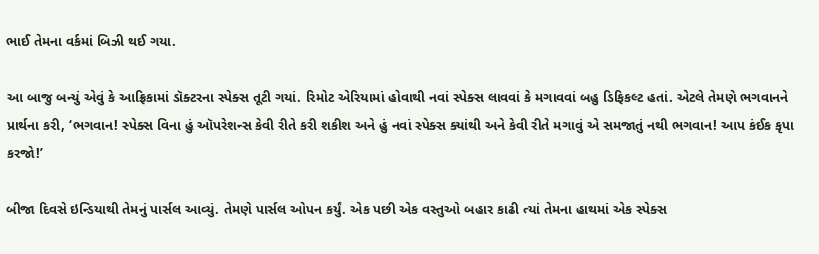ભાઈ તેમના વર્કમાં બિઝી થઈ ગયા.

આ બાજુ બન્યું એવું કે આફ્રિકામાં ડૉક્ટરના સ્પેક્સ તૂટી ગયાં. રિમોટ એરિયામાં હોવાથી નવાં સ્પેક્સ લાવવાં કે મગાવવાં બહુ ડિફિકલ્ટ હતાં. એટલે તેમણે ભગવાનને પ્રાર્થના કરી, ‘ભગવાન! સ્પેક્સ વિના હું ઑપરેશન્સ કેવી રીતે કરી શકીશ અને હું નવાં સ્પેક્સ ક્યાંથી અને કેવી રીતે મગાવું એ સમજાતું નથી ભગવાન! આપ કંઈક કૃપા કરજો!’

બીજા દિવસે ઇન્ડિયાથી તેમનું પાર્સલ આવ્યું. તેમણે પાર્સલ ઓપન કર્યું. એક પછી એક વસ્તુઓ બહાર કાઢી ત્યાં તેમના હાથમાં એક સ્પેક્સ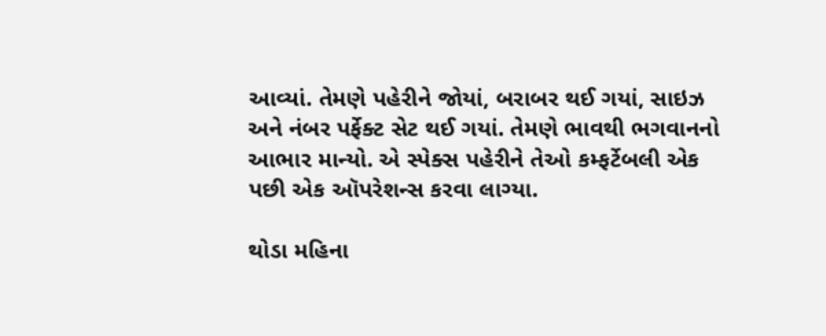આવ્યાં. તેમણે પહેરીને જોયાં, બરાબર થઈ ગયાં, સાઇઝ અને નંબર પર્ફેક્ટ સેટ થઈ ગયાં. તેમણે ભાવથી ભગવાનનો આભાર માન્યો. એ સ્પેક્સ પહેરીને તેઓ કમ્ફર્ટેબલી એક પછી એક ઑપરેશન્સ કરવા લાગ્યા.

થોડા મહિના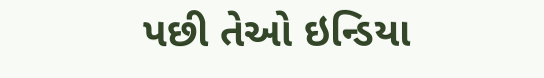પછી તેઓ ઇન્ડિયા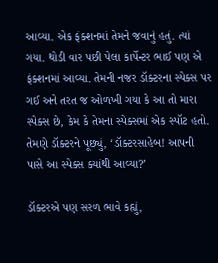આવ્યા. એક ફંક્શનમાં તેમને જવાનું હતું. ત્યાં ગયા. થોડી વાર પછી પેલા કાર્પેન્ટર ભાઈ પણ એ ફંક્શનમાં આવ્યા. તેમની નજર ડૉક્ટરના સ્પેક્સ પર ગઈ અને તરત જ ઓળખી ગયા કે આ તો મારા સ્પેક્સ છે, કેમ કે તેમના સ્પેક્સમાં એક સ્પૉટ હતો. તેમણે ડૉક્ટરને પૂછ્યું, ‘ડૉક્ટરસાહેબ! આપની પાસે આ સ્પેક્સ ક્યાંથી આવ્યા?’

ડૉક્ટરએ પણ સરળ ભાવે કહ્યું,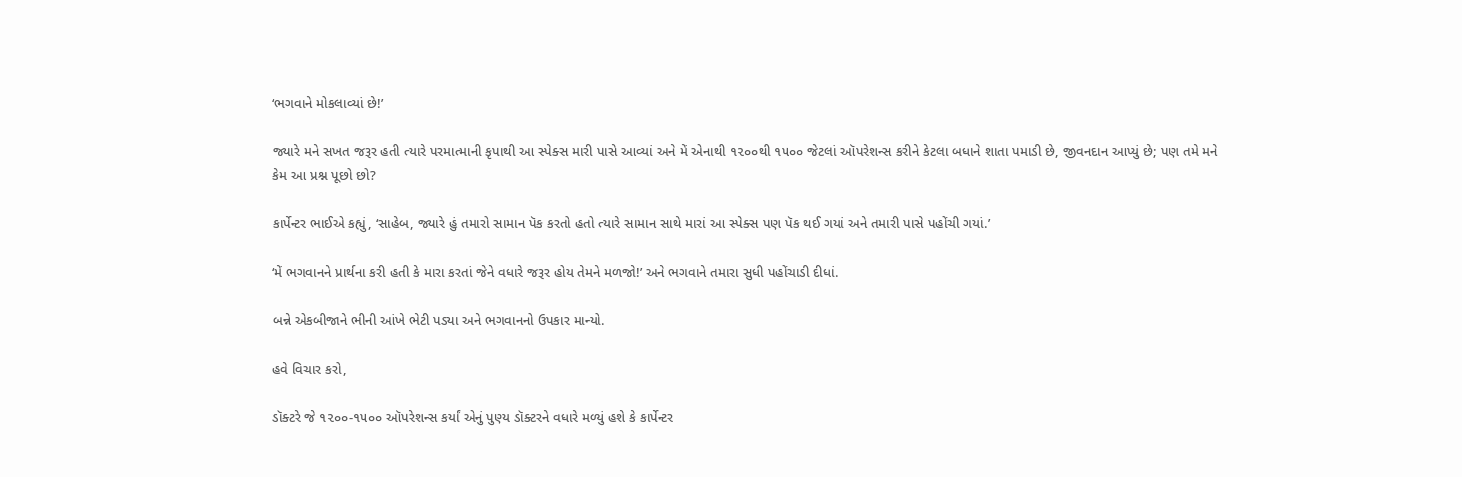‘ભગવાને મોકલાવ્યાં છે!’

જ્યારે મને સખત જરૂર હતી ત્યારે પરમાત્માની કૃપાથી આ સ્પેક્સ મારી પાસે આવ્યાં અને મેં એનાથી ૧૨૦૦થી ૧૫૦૦ જેટલાં ઑપરેશન્સ કરીને કેટલા બધાને શાતા પમાડી છે, જીવનદાન આપ્યું છે; પણ તમે મને કેમ આ પ્રશ્ન પૂછો છો?

કાર્પેન્ટર ભાઈએ કહ્યું, ‘સાહેબ, જ્યારે હું તમારો સામાન પૅક કરતો હતો ત્યારે સામાન સાથે મારાં આ સ્પેક્સ પણ પૅક થઈ ગયાં અને તમારી પાસે પહોંચી ગયાં.’

‘મેં ભગવાનને પ્રાર્થના કરી હતી કે મારા કરતાં જેને વધારે જરૂર હોય તેમને મળજો!’ અને ભગવાને તમારા સુધી પહોંચાડી દીધાં.

બન્ને એકબીજાને ભીની આંખે ભેટી પડ્યા અને ભગવાનનો ઉપકાર માન્યો.

હવે વિચાર કરો,

ડૉક્ટરે જે ૧૨૦૦-૧૫૦૦ ઑપરેશન્સ કર્યાં એનું પુણ્ય ડૉક્ટરને વધારે મળ્યું હશે કે કાર્પેન્ટર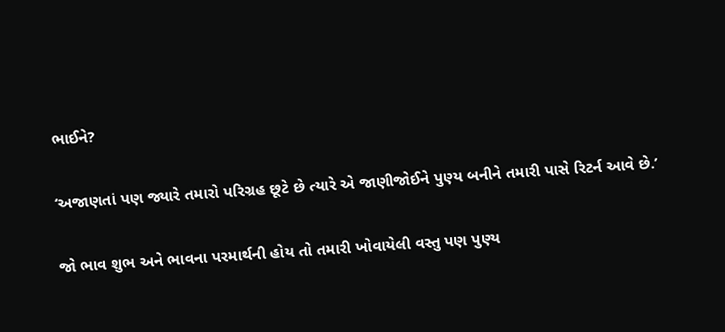ભાઈને?

‘અજાણતાં પણ જ્યારે તમારો પરિગ્રહ છૂટે છે ત્યારે એ જાણીજોઈને પુણ્ય બનીને તમારી પાસે રિટર્ન આવે છે.’

જો ભાવ શુભ અને ભાવના પરમાર્થની હોય તો તમારી ખોવાયેલી વસ્તુ પણ પુણ્ય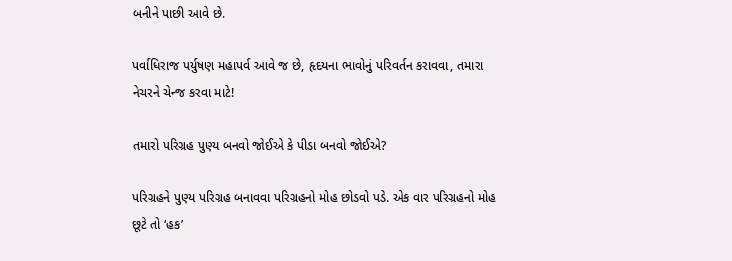બનીને પાછી આવે છે.

પર્વાધિરાજ પર્યુષણ મહાપર્વ આવે જ છે, હૃદયના ભાવોનું પરિવર્તન કરાવવા, તમારા નેચરને ચેન્જ કરવા માટે!

તમારો પરિગ્રહ પુણ્ય બનવો જોઈએ કે પીડા બનવો જોઈએ?

પરિગ્રહને પુણ્ય પરિગ્રહ બનાવવા પરિગ્રહનો મોહ છોડવો પડે. એક વાર પરિગ્રહનો મોહ છૂટે તો ‘હક’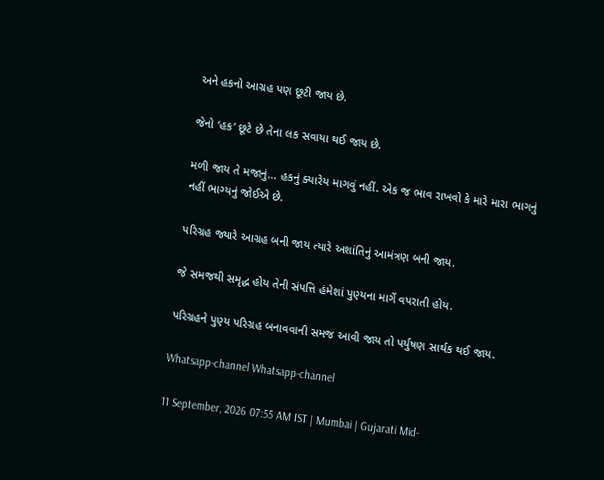અને હકનો આગ્રહ પણ છૂટી જાય છે.

જેનો ‘હક’ છૂટે છે તેના લક સવાયા થઈ જાય છે.

મળી જાય તે મજાનું... હકનું ક્યારેય માગવું નહીં. એક જ ભાવ રાખવો કે મારે મારા ભાગનું નહીં ભાગ્યનું જોઈએ છે.

પરિગ્રહ જ્યારે આગ્રહ બની જાય ત્યારે અશાંતિનું આમંત્રણ બની જાય.

જે સમજથી સમૃદ્ધ હોય તેની સંપત્તિ હંમેશાં પુણ્યના માર્ગે વપરાતી હોય.

પરિગ્રહને પુણ્ય પરિગ્રહ બનાવવાની સમજ આવી જાય તો પર્યુષણ સાર્થક થઈ જાય.

Whatsapp-channel Whatsapp-channel

11 September, 2026 07:55 AM IST | Mumbai | Gujarati Mid-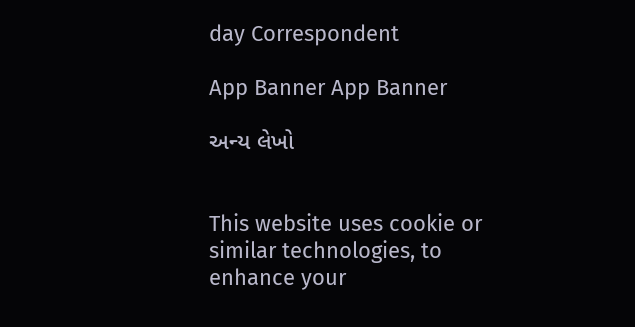day Correspondent

App Banner App Banner

અન્ય લેખો


This website uses cookie or similar technologies, to enhance your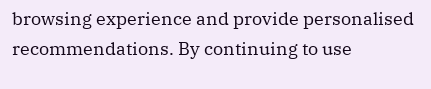browsing experience and provide personalised recommendations. By continuing to use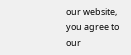our website, you agree to our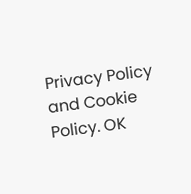Privacy Policy and Cookie Policy. OK